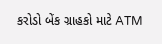કરોડો બેંક ગ્રાહકો માટે ATM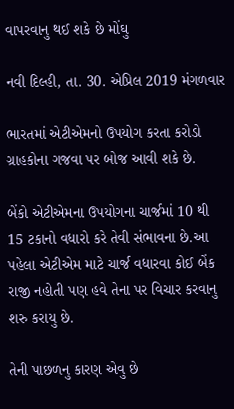વાપરવાનુ થઈ શકે છે મોંઘુ

નવી દિલ્હી, તા. 30. એપ્રિલ 2019 મંગળવાર

ભારતમાં એટીએમનો ઉપયોગ કરતા કરોડો ગ્રાહકોના ગજવા પર બોજ આવી શકે છે.

બેંકો એટીએમના ઉપયોગના ચાર્જમાં 10 થી 15 ટકાનો વધારો કરે તેવી સંભાવના છે.આ પહેલા એટીએમ માટે ચાર્જ વધારવા કોઈ બેંક રાજી નહોતી પણ હવે તેના પર વિચાર કરવાનુ શરુ કરાયુ છે.

તેની પાછળનુ કારણ એવુ છે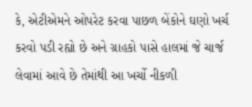કે, એટીએમને ઓપરેટ કરવા પાછળ બેંકોને ઘણો ખર્ચ કરવો પડી રહ્યો છે અને ગ્રાહકો પાસે હાલમાં જે ચાર્જ લેવામાં આવે છે તેમાંથી આ ખર્ચો નીકળી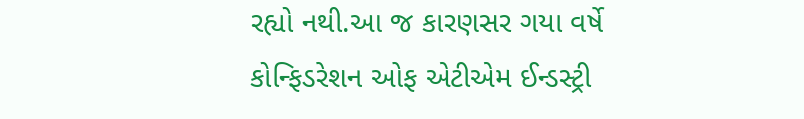રહ્યો નથી.આ જ કારણસર ગયા વર્ષે કોન્ફિડરેશન ઓફ એટીએમ ઈન્ડસ્ટ્રી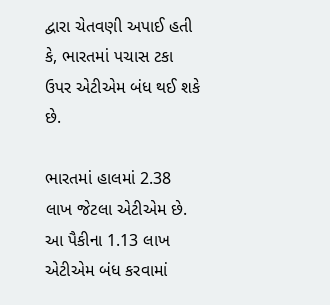દ્વારા ચેતવણી અપાઈ હતી કે, ભારતમાં પચાસ ટકા ઉપર એટીએમ બંધ થઈ શકે છે.

ભારતમાં હાલમાં 2.38 લાખ જેટલા એટીએમ છે. આ પૈકીના 1.13 લાખ એટીએમ બંધ કરવામાં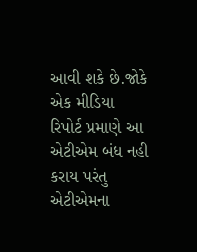આવી શકે છે.જોકે એક મીડિયા રિપોર્ટ પ્રમાણે આ એટીએમ બંધ નહી કરાય પરંતુ એટીએમના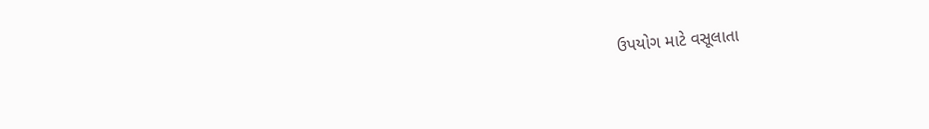ઉપયોગ માટે વસૂલાતા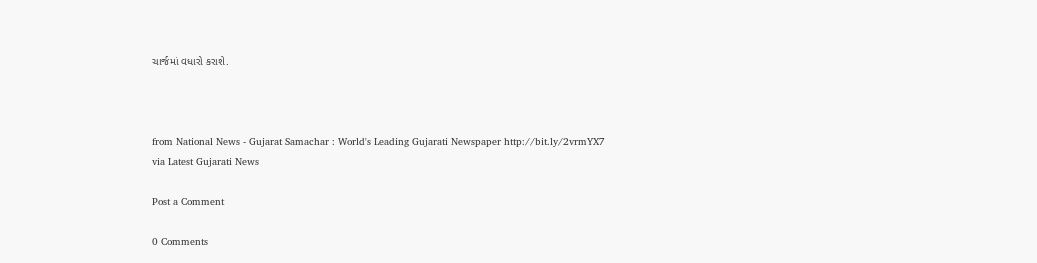ચાર્જમાં વધારો કરાશે.



from National News - Gujarat Samachar : World's Leading Gujarati Newspaper http://bit.ly/2vrmYX7
via Latest Gujarati News

Post a Comment

0 Comments